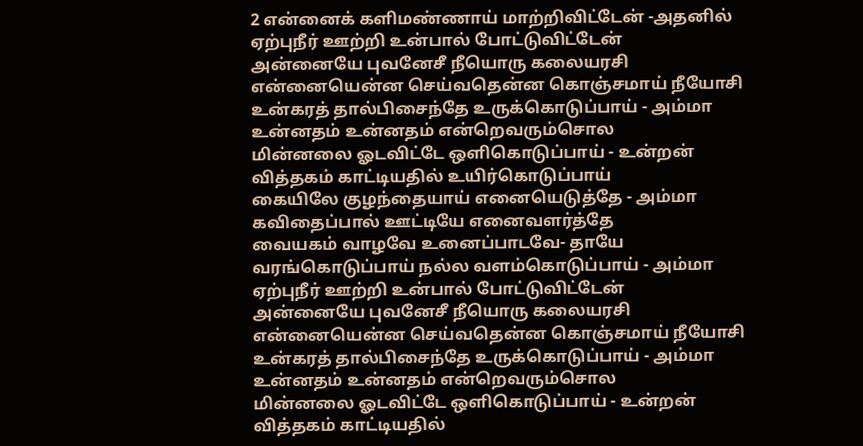2 என்னைக் களிமண்ணாய் மாற்றிவிட்டேன் -அதனில்
ஏற்புநீர் ஊற்றி உன்பால் போட்டுவிட்டேன்
அன்னையே புவனேசீ நீயொரு கலையரசி
என்னையென்ன செய்வதென்ன கொஞ்சமாய் நீயோசி
உன்கரத் தால்பிசைந்தே உருக்கொடுப்பாய் - அம்மா
உன்னதம் உன்னதம் என்றெவரும்சொல
மின்னலை ஓடவிட்டே ஒளிகொடுப்பாய் - உன்றன்
வித்தகம் காட்டியதில் உயிர்கொடுப்பாய்
கையிலே குழந்தையாய் எனையெடுத்தே - அம்மா
கவிதைப்பால் ஊட்டியே எனைவளர்த்தே
வையகம் வாழவே உனைப்பாடவே- தாயே
வரங்கொடுப்பாய் நல்ல வளம்கொடுப்பாய் - அம்மா
ஏற்புநீர் ஊற்றி உன்பால் போட்டுவிட்டேன்
அன்னையே புவனேசீ நீயொரு கலையரசி
என்னையென்ன செய்வதென்ன கொஞ்சமாய் நீயோசி
உன்கரத் தால்பிசைந்தே உருக்கொடுப்பாய் - அம்மா
உன்னதம் உன்னதம் என்றெவரும்சொல
மின்னலை ஓடவிட்டே ஒளிகொடுப்பாய் - உன்றன்
வித்தகம் காட்டியதில்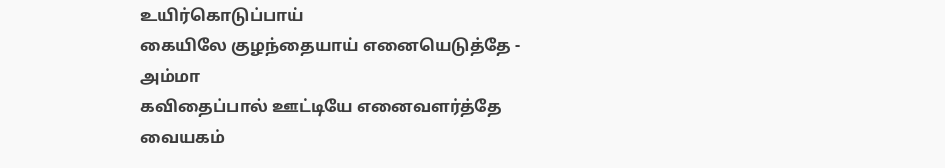உயிர்கொடுப்பாய்
கையிலே குழந்தையாய் எனையெடுத்தே - அம்மா
கவிதைப்பால் ஊட்டியே எனைவளர்த்தே
வையகம்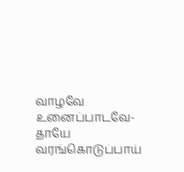வாழவே உனைப்பாடவே- தாயே
வரங்கொடுப்பாய்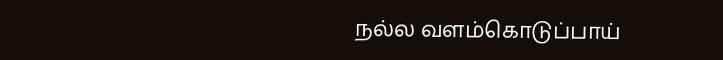நல்ல வளம்கொடுப்பாய்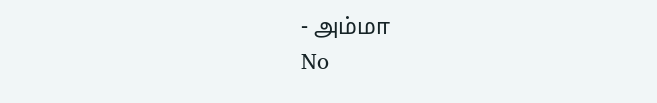- அம்மா
No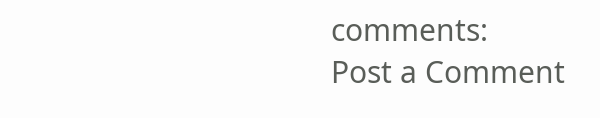comments:
Post a Comment